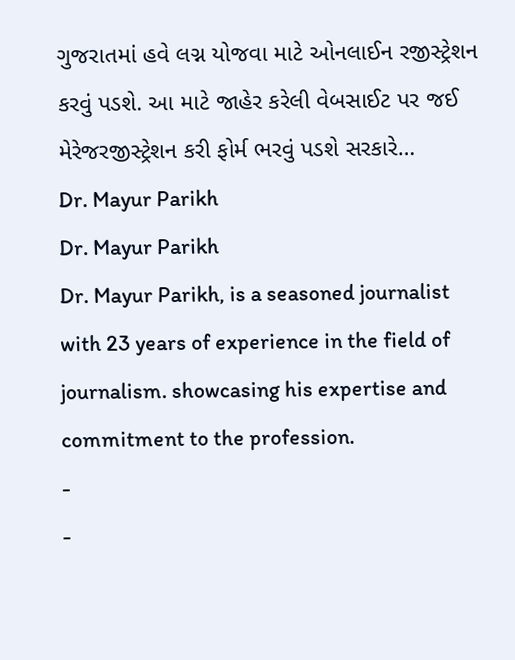ગુજરાતમાં હવે લગ્ન યોજવા માટે ઓનલાઈન રજીસ્ટ્રેશન કરવું પડશે. આ માટે જાહેર કરેલી વેબસાઈટ પર જઈ મેરેજરજીસ્ટ્રેશન કરી ફોર્મ ભરવું પડશે સરકારે…
Dr. Mayur Parikh
Dr. Mayur Parikh
Dr. Mayur Parikh, is a seasoned journalist with 23 years of experience in the field of journalism. showcasing his expertise and commitment to the profession.
-
-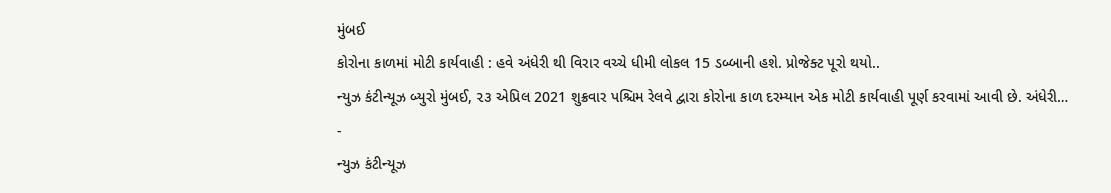મુંબઈ
કોરોના કાળમાં મોટી કાર્યવાહી : હવે અંધેરી થી વિરાર વચ્ચે ધીમી લોકલ 15 ડબ્બાની હશે. પ્રોજેક્ટ પૂરો થયો..
ન્યુઝ કંટીન્યૂઝ બ્યુરો મુંબઈ, ૨૩ એપ્રિલ 2021 શુક્રવાર પશ્ચિમ રેલવે દ્વારા કોરોના કાળ દરમ્યાન એક મોટી કાર્યવાહી પૂર્ણ કરવામાં આવી છે. અંધેરી…
-
ન્યુઝ કંટીન્યૂઝ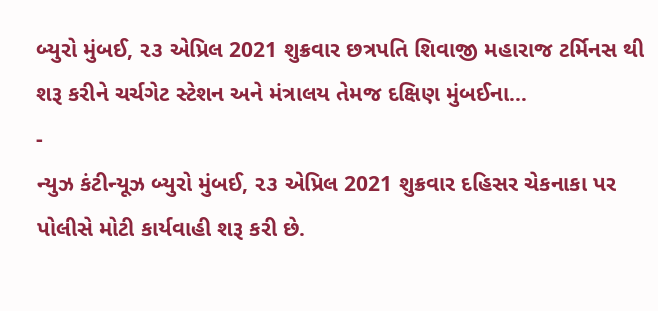બ્યુરો મુંબઈ, ૨૩ એપ્રિલ 2021 શુક્રવાર છત્રપતિ શિવાજી મહારાજ ટર્મિનસ થી શરૂ કરીને ચર્ચગેટ સ્ટેશન અને મંત્રાલય તેમજ દક્ષિણ મુંબઈના…
-
ન્યુઝ કંટીન્યૂઝ બ્યુરો મુંબઈ, ૨૩ એપ્રિલ 2021 શુક્રવાર દહિસર ચેકનાકા પર પોલીસે મોટી કાર્યવાહી શરૂ કરી છે.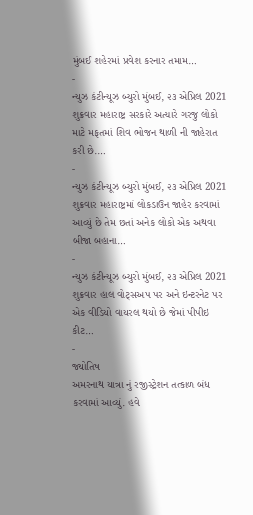મુંબઈ શહેરમાં પ્રવેશ કરનાર તમામ…
-
ન્યુઝ કંટીન્યૂઝ બ્યુરો મુંબઈ, ૨૩ એપ્રિલ 2021 શુક્રવાર મહારાષ્ટ્ર સરકારે અત્યારે ગરજુ લોકો માટે મફતમાં શિવ ભોજન થાળી ની જાહેરાત કરી છે.…
-
ન્યુઝ કંટીન્યૂઝ બ્યુરો મુંબઈ, ૨૩ એપ્રિલ 2021 શુક્રવાર મહારાષ્ટ્રમાં લોકડાઉન જાહેર કરવામાં આવ્યું છે તેમ છતાં અનેક લોકો એક અથવા બીજા બહાના…
-
ન્યુઝ કંટીન્યૂઝ બ્યુરો મુંબઈ, ૨૩ એપ્રિલ 2021 શુક્રવાર હાલ વોટ્સઅપ પર અને ઇન્ટરનેટ પર એક વીડિયો વાયરલ થયો છે જેમાં પીપીઇ કીટ…
-
જ્યોતિષ
અમરનાથ યાત્રા નું રજીસ્ટ્રેશન તત્કાળ બંધ કરવામાં આવ્યું. હવે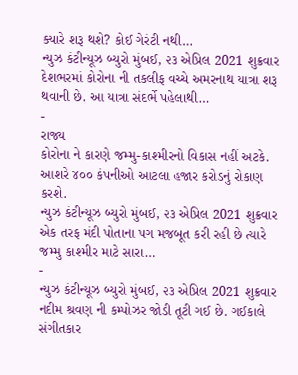ક્યારે શરૂ થશે? કોઈ ગેરંટી નથી…
ન્યુઝ કંટીન્યૂઝ બ્યુરો મુંબઈ, ૨૩ એપ્રિલ 2021 શુક્રવાર દેશભરમાં કોરોના ની તકલીફ વચ્ચે અમરનાથ યાત્રા શરૂ થવાની છે. આ યાત્રા સંદર્ભે પહેલાથી…
-
રાજ્ય
કોરોના ને કારણે જમ્મુ-કાશ્મીરનો વિકાસ નહીં અટકે. આશરે ૪૦૦ કંપનીઓ આટલા હજાર કરોડનું રોકાણ કરશે.
ન્યુઝ કંટીન્યૂઝ બ્યુરો મુંબઈ, ૨૩ એપ્રિલ 2021 શુક્રવાર એક તરફ મંદી પોતાના પગ મજબૂત કરી રહી છે ત્યારે જમ્મુ કાશ્મીર માટે સારા…
-
ન્યુઝ કંટીન્યૂઝ બ્યુરો મુંબઈ, ૨૩ એપ્રિલ 2021 શુક્રવાર નદીમ શ્રવણ ની કમ્પોઝર જોડી તૂટી ગઈ છે. ગઈકાલે સંગીતકાર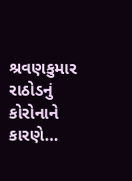શ્રવણકુમાર રાઠોડનું કોરોનાને કારણે…